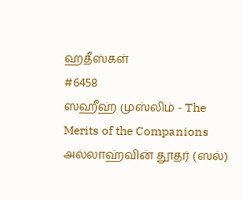ஹதீஸ்கள்
#6458
ஸஹீஹ் முஸ்லிம் - The Merits of the Companions
அல்லாஹ்வின் தூதர் (ஸல்)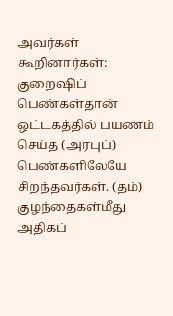அவர்கள் கூறினார்கள்: குறைஷிப் பெண்கள்தான் ஒட்டகத்தில் பயணம் செய்த (அரபுப்) பெண்களிலேயே சிறந்தவர்கள். (தம்) குழந்தைகள்மீது அதிகப்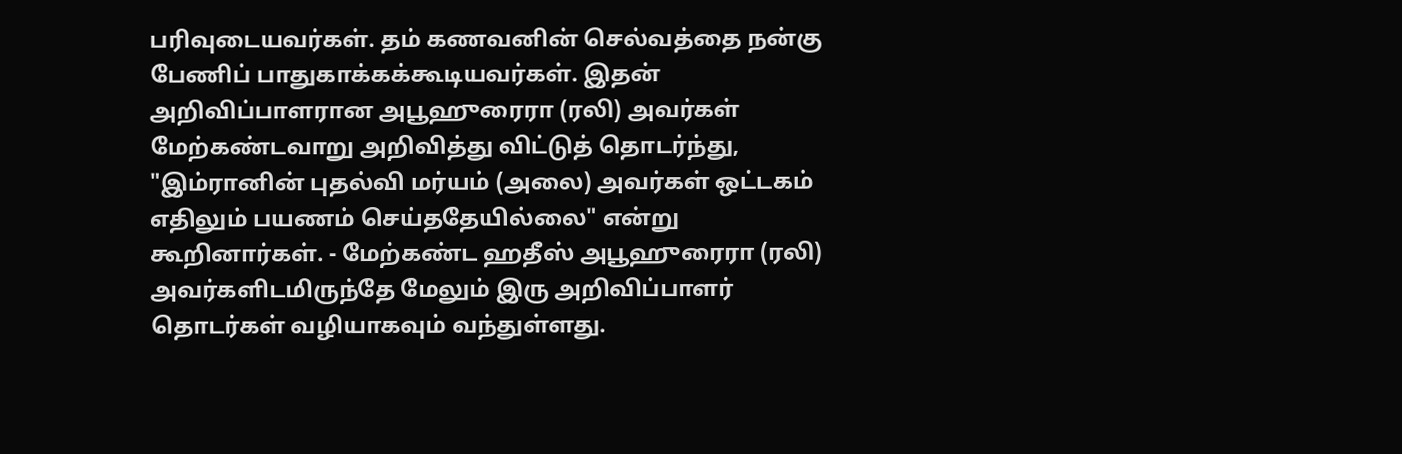பரிவுடையவர்கள். தம் கணவனின் செல்வத்தை நன்கு பேணிப் பாதுகாக்கக்கூடியவர்கள். இதன் அறிவிப்பாளரான அபூஹுரைரா (ரலி) அவர்கள் மேற்கண்டவாறு அறிவித்து விட்டுத் தொடர்ந்து, "இம்ரானின் புதல்வி மர்யம் (அலை) அவர்கள் ஒட்டகம் எதிலும் பயணம் செய்ததேயில்லை" என்று கூறினார்கள். - மேற்கண்ட ஹதீஸ் அபூஹுரைரா (ரலி) அவர்களிடமிருந்தே மேலும் இரு அறிவிப்பாளர் தொடர்கள் வழியாகவும் வந்துள்ளது.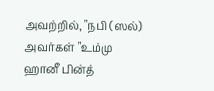அவற்றில், "நபி (ஸல்) அவர்கள் "உம்மு ஹானீ பின்த்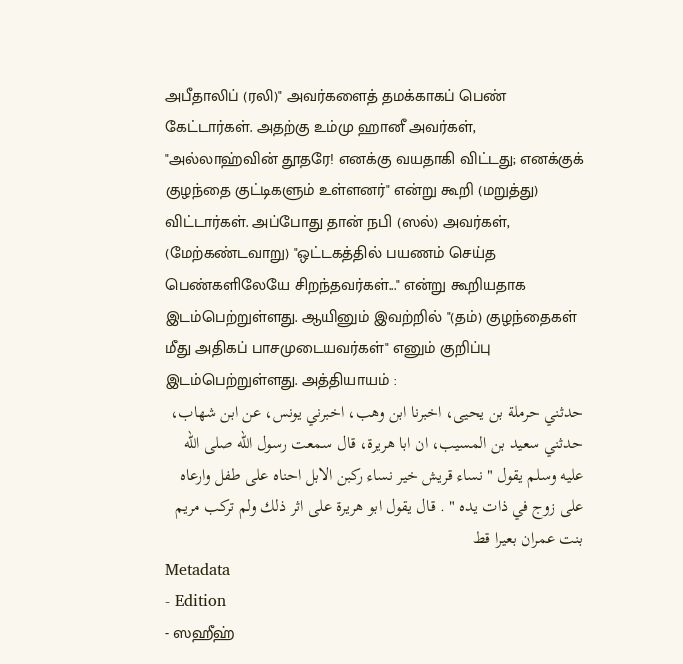அபீதாலிப் (ரலி)" அவர்களைத் தமக்காகப் பெண் கேட்டார்கள். அதற்கு உம்மு ஹானீ அவர்கள், "அல்லாஹ்வின் தூதரே! எனக்கு வயதாகி விட்டது; எனக்குக் குழந்தை குட்டிகளும் உள்ளனர்" என்று கூறி (மறுத்து) விட்டார்கள். அப்போது தான் நபி (ஸல்) அவர்கள், (மேற்கண்டவாறு) "ஒட்டகத்தில் பயணம் செய்த பெண்களிலேயே சிறந்தவர்கள்..." என்று கூறியதாக இடம்பெற்றுள்ளது. ஆயினும் இவற்றில் "(தம்) குழந்தைகள் மீது அதிகப் பாசமுடையவர்கள்" எனும் குறிப்பு இடம்பெற்றுள்ளது. அத்தியாயம் :
حدثني حرملة بن يحيى، اخبرنا ابن وهب، اخبرني يونس، عن ابن شهاب، حدثني سعيد بن المسيب، ان ابا هريرة، قال سمعت رسول الله صلى الله عليه وسلم يقول " نساء قريش خير نساء ركبن الابل احناه على طفل وارعاه على زوج في ذات يده " . قال يقول ابو هريرة على اثر ذلك ولم تركب مريم بنت عمران بعيرا قط
Metadata
- Edition
- ஸஹீஹ்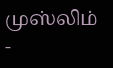முஸ்லிம்
-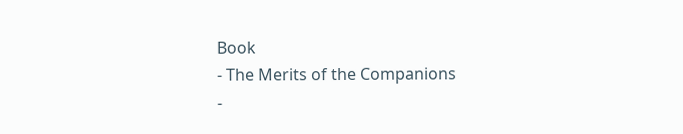Book
- The Merits of the Companions
-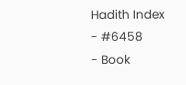Hadith Index
- #6458
- Book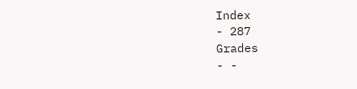Index
- 287
Grades
- -